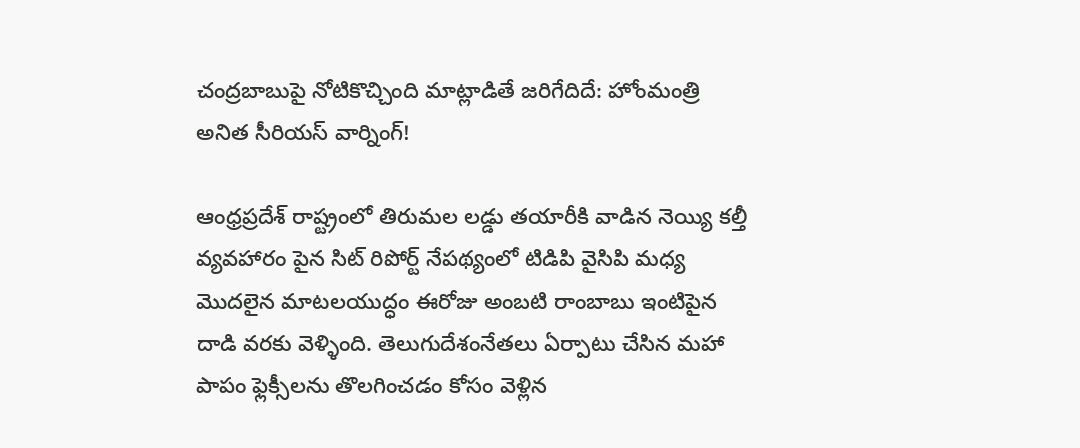చంద్రబాబుపై నోటికొచ్చింది మాట్లాడితే జరిగేదిదే: హోంమంత్రి అనిత సీరియస్ వార్నింగ్!

ఆంధ్రప్రదేశ్ రాష్ట్రంలో తిరుమల లడ్డు తయారీకి వాడిన నెయ్యి కల్తీ వ్యవహారం పైన సిట్ రిపోర్ట్ నేపథ్యంలో టిడిపి వైసిపి మధ్య మొదలైన మాటలయుద్ధం ఈరోజు అంబటి రాంబాబు ఇంటిపైన దాడి వరకు వెళ్ళింది. తెలుగుదేశంనేతలు ఏర్పాటు చేసిన మహా పాపం ఫ్లెక్సీలను తొలగించడం కోసం వెళ్లిన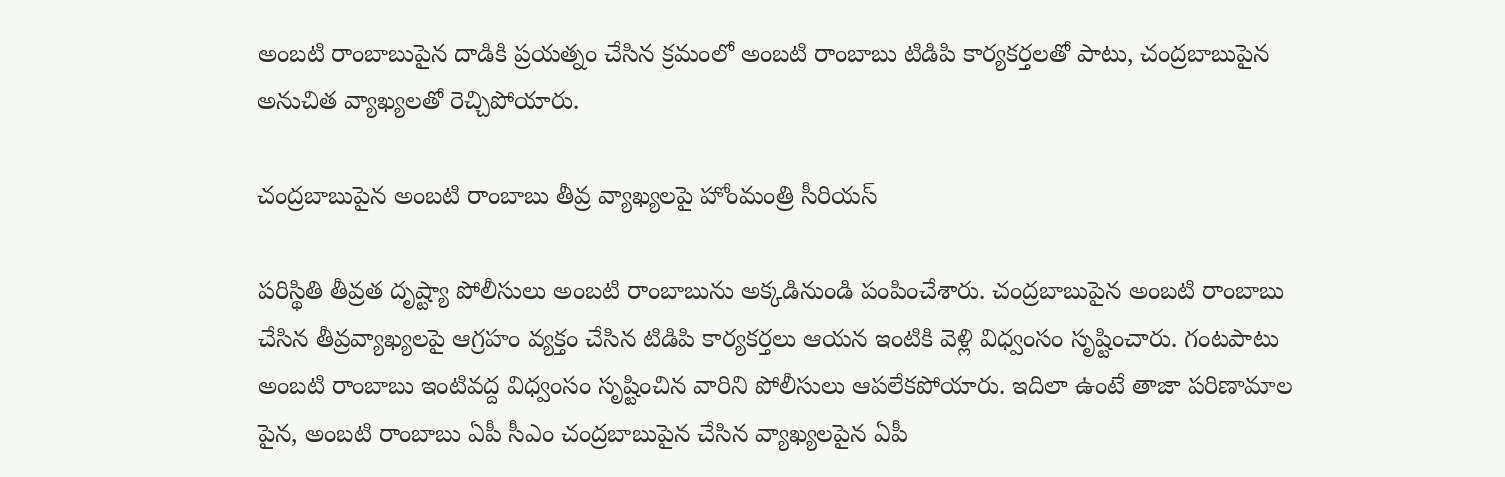అంబటి రాంబాబుపైన దాడికి ప్రయత్నం చేసిన క్రమంలో అంబటి రాంబాబు టిడిపి కార్యకర్తలతో పాటు, చంద్రబాబుపైన అనుచిత వ్యాఖ్యలతో రెచ్చిపోయారు.

చంద్రబాబుపైన అంబటి రాంబాబు తీవ్ర వ్యాఖ్యలపై హోంమంత్రి సీరియస్

పరిస్థితి తీవ్రత దృష్ట్యా పోలీసులు అంబటి రాంబాబును అక్కడినుండి పంపించేశారు. చంద్రబాబుపైన అంబటి రాంబాబు చేసిన తీవ్రవ్యాఖ్యలపై ఆగ్రహం వ్యక్తం చేసిన టిడిపి కార్యకర్తలు ఆయన ఇంటికి వెళ్లి విధ్వంసం సృష్టించారు. గంటపాటు అంబటి రాంబాబు ఇంటివద్ద విధ్వంసం సృష్టించిన వారిని పోలీసులు ఆపలేకపోయారు. ఇదిలా ఉంటే తాజా పరిణామాల పైన, అంబటి రాంబాబు ఏపీ సీఎం చంద్రబాబుపైన చేసిన వ్యాఖ్యలపైన ఏపీ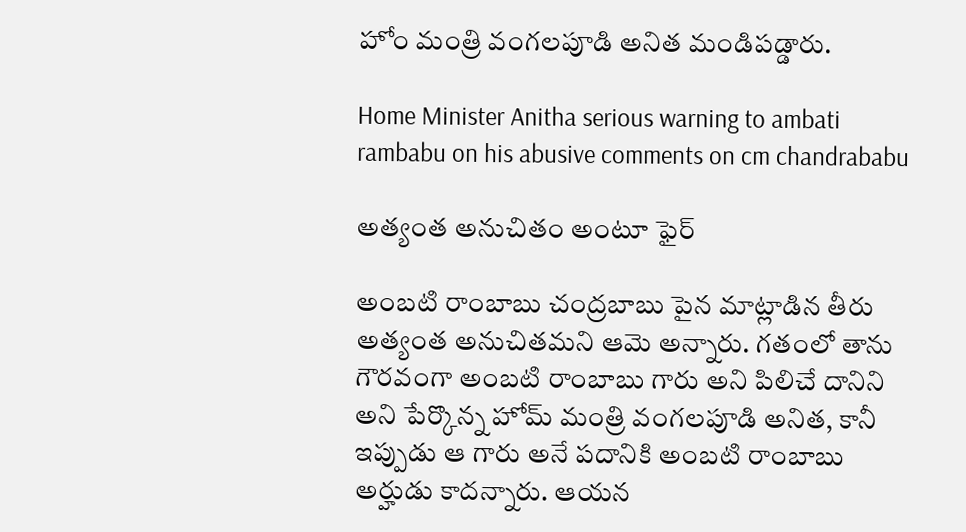హోం మంత్రి వంగలపూడి అనిత మండిపడ్డారు.

Home Minister Anitha serious warning to ambati rambabu on his abusive comments on cm chandrababu

అత్యంత అనుచితం అంటూ ఫైర్

అంబటి రాంబాబు చంద్రబాబు పైన మాట్లాడిన తీరు అత్యంత అనుచితమని ఆమె అన్నారు. గతంలో తాను గౌరవంగా అంబటి రాంబాబు గారు అని పిలిచే దానిని అని పేర్కొన్న హోమ్ మంత్రి వంగలపూడి అనిత, కానీ ఇప్పుడు ఆ గారు అనే పదానికి అంబటి రాంబాబు అర్హుడు కాదన్నారు. ఆయన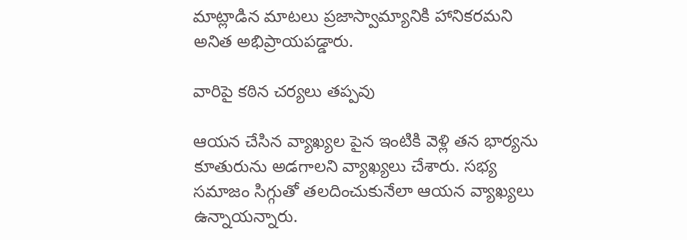మాట్లాడిన మాటలు ప్రజాస్వామ్యానికి హానికరమని అనిత అభిప్రాయపడ్డారు.

వారిపై కఠిన చర్యలు తప్పవు

ఆయన చేసిన వ్యాఖ్యల పైన ఇంటికి వెళ్లి తన భార్యను కూతురును అడగాలని వ్యాఖ్యలు చేశారు. సభ్య సమాజం సిగ్గుతో తలదించుకునేలా ఆయన వ్యాఖ్యలు ఉన్నాయన్నారు.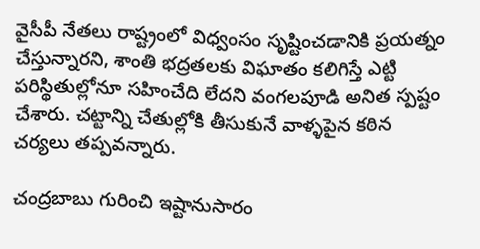వైసీపీ నేతలు రాష్ట్రంలో విధ్వంసం సృష్టించడానికి ప్రయత్నం చేస్తున్నారని, శాంతి భద్రతలకు విఘాతం కలిగిస్తే ఎట్టి పరిస్థితుల్లోనూ సహించేది లేదని వంగలపూడి అనిత స్పష్టం చేశారు. చట్టాన్ని చేతుల్లోకి తీసుకునే వాళ్ళపైన కఠిన చర్యలు తప్పవన్నారు.

చంద్రబాబు గురించి ఇష్టానుసారం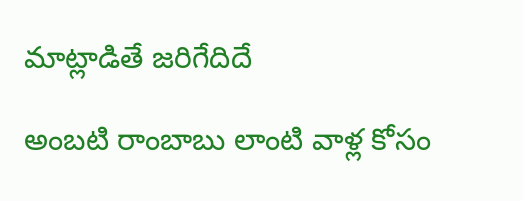మాట్లాడితే జరిగేదిదే

అంబటి రాంబాబు లాంటి వాళ్ల కోసం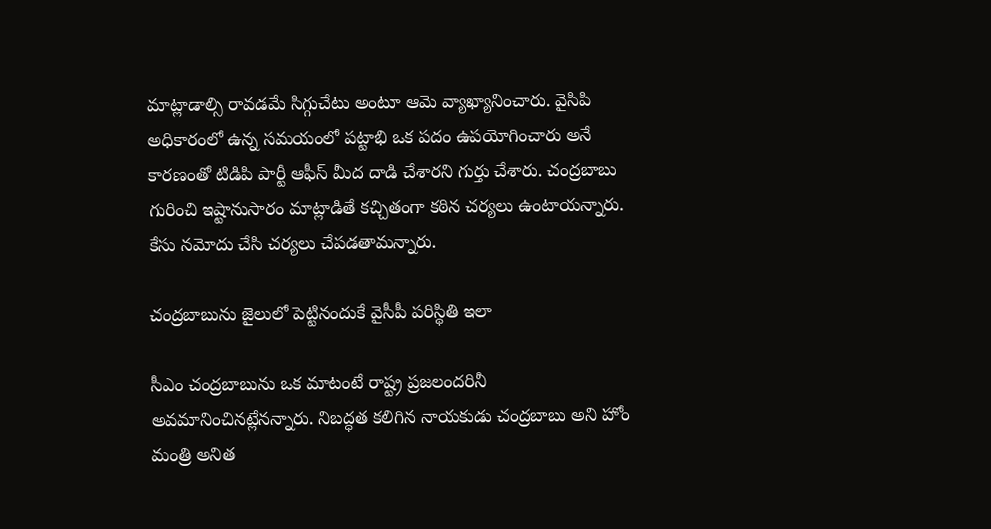మాట్లాడాల్సి రావడమే సిగ్గుచేటు అంటూ ఆమె వ్యాఖ్యానించారు. వైసిపి అధికారంలో ఉన్న సమయంలో పట్టాభి ఒక పదం ఉపయోగించారు అనే కారణంతో టిడిపి పార్టీ ఆఫీస్ మీద దాడి చేశారని గుర్తు చేశారు. చంద్రబాబు గురించి ఇష్టానుసారం మాట్లాడితే కచ్చితంగా కఠిన చర్యలు ఉంటాయన్నారు. కేసు నమోదు చేసి చర్యలు చేపడతామన్నారు.

చంద్రబాబును జైలులో పెట్టినందుకే వైసీపీ పరిస్థితి ఇలా

సీఎం చంద్రబాబును ఒక మాటంటే రాష్ట్ర ప్రజలందరినీ అవమానించినట్లేనన్నారు. నిబద్ధత కలిగిన నాయకుడు చంద్రబాబు అని హోం మంత్రి అనిత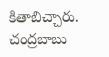కితాబిచ్చారు. చంద్రబాబు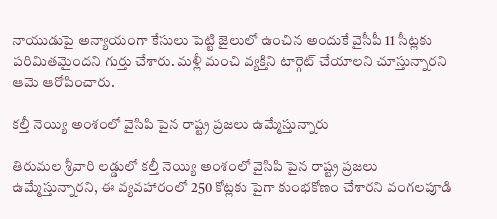నాయుడుపై అన్యాయంగా కేసులు పెట్టి జైలులో ఉంచిన అందుకే వైసీపీ 11 సీట్లకు పరిమితమైందని గుర్తు చేశారు. మళ్లీ మంచి వ్యక్తిని టార్గెట్ చేయాలని చూస్తున్నారని ఆమె ఆరోపించారు.

కల్తీ నెయ్యి అంశంలో వైసిపి పైన రాష్ట్ర ప్రజలు ఉమ్మేస్తున్నారు

తిరుమల శ్రీవారి లడ్డులో కల్తీ నెయ్యి అంశంలో వైసిపి పైన రాష్ట్ర ప్రజలు ఉమ్మేస్తున్నారని, ఈ వ్యవహారంలో 250 కోట్లకు పైగా కుంభకోణం చేశారని వంగలపూడి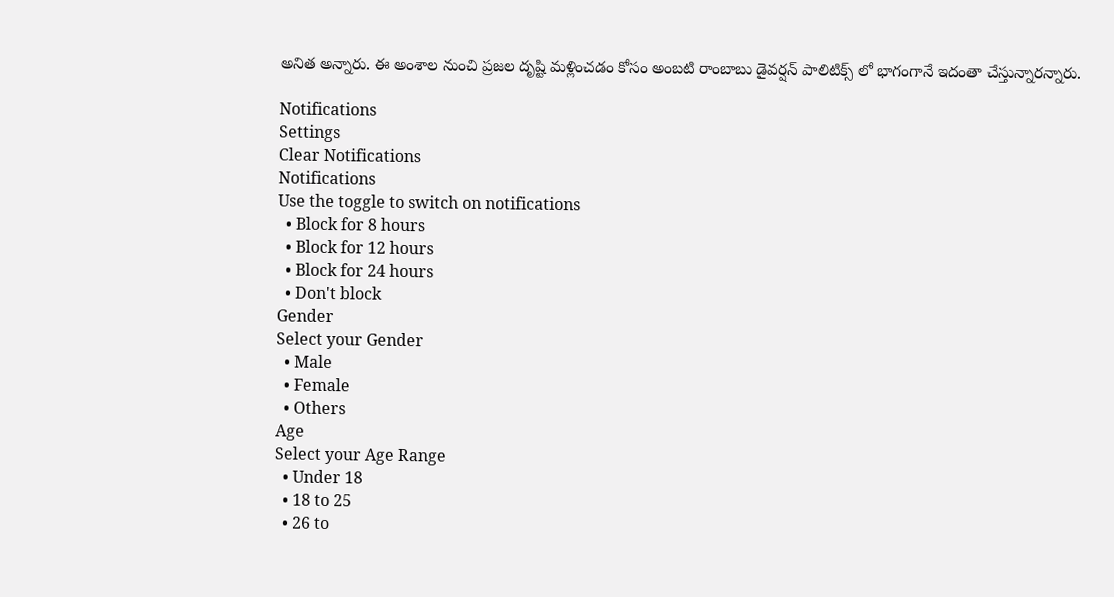అనిత అన్నారు. ఈ అంశాల నుంచి ప్రజల దృష్టి మళ్లించడం కోసం అంబటి రాంబాబు డైవర్షన్ పాలిటిక్స్ లో భాగంగానే ఇదంతా చేస్తున్నారన్నారు.

Notifications
Settings
Clear Notifications
Notifications
Use the toggle to switch on notifications
  • Block for 8 hours
  • Block for 12 hours
  • Block for 24 hours
  • Don't block
Gender
Select your Gender
  • Male
  • Female
  • Others
Age
Select your Age Range
  • Under 18
  • 18 to 25
  • 26 to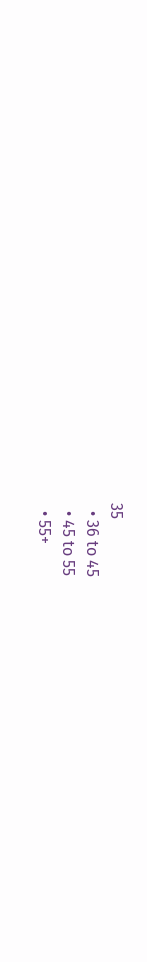35
  • 36 to 45
  • 45 to 55
  • 55+